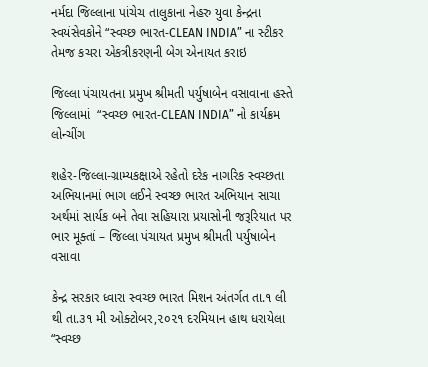નર્મદા જિલ્લાના પાંચેચ તાલુકાના નેહરુ યુવા કેન્દ્રના સ્વયંસેવકોને “સ્વચ્છ ભારત-CLEAN INDIA” ના સ્ટીકર તેમજ કચરા એકત્રીકરણની બેગ એનાયત કરાઇ

જિલ્લા પંચાયતના પ્રમુખ શ્રીમતી પર્યુષાબેન વસાવાના હસ્તે જિલ્લામાં  “સ્વચ્છ ભારત-CLEAN INDIA” નો કાર્યક્રમ લોન્ચીંગ

શહેર-જિલ્લા-ગ્રામ્યકક્ષાએ રહેતો દરેક નાગરિક સ્વચ્છતા અભિયાનમાં ભાગ લઈને સ્વચ્છ ભારત અભિયાન સાચા અર્થમાં સાર્યક બને તેવા સહિયારા પ્રયાસોની જરૂરિયાત પર ભાર મૂક્તાં – જિલ્લા પંચાયત પ્રમુખ શ્રીમતી પર્યુષાબેન વસાવા

કેન્દ્ર સરકાર ધ્વારા સ્વચ્છ ભારત મિશન અંતર્ગત તા.૧ લી થી તા.૩૧ મી ઓક્ટોબર,૨૦૨૧ દરમિયાન હાથ ધરાયેલા “સ્વચ્છ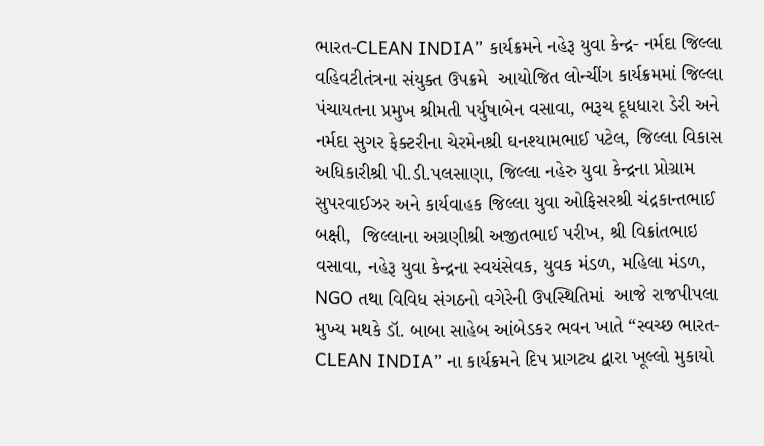ભારત-CLEAN INDIA” કાર્યક્રમને નહેરૂ યુવા કેન્દ્ર- નર્મદા જિલ્લા વહિવટીતંત્રના સંયુક્ત ઉપક્રમે  આયોજિત લોન્ચીંગ કાર્યક્રમમાં જિલ્લા પંચાયતના પ્રમુખ શ્રીમતી પર્યુષાબેન વસાવા, ભરૂચ દૂધધારા ડેરી અને નર્મદા સુગર ફેક્ટરીના ચેરમેનશ્રી ઘનશ્યામભાઈ પટેલ, જિલ્લા વિકાસ અધિકારીશ્રી પી.ડી.પલસાણા, જિલ્લા નહેરુ યુવા કેન્દ્રના પ્રોગ્રામ સુપરવાઈઝર અને કાર્યવાહક જિલ્લા યુવા ઓફિસરશ્રી ચંદ્રકાન્તભાઈ બક્ષી,  જિલ્લાના અગ્રણીશ્રી અજીતભાઈ પરીખ, શ્રી વિક્રાંતભાઇ વસાવા, નહેરૂ યુવા કેન્દ્રના સ્વયંસેવક, યુવક મંડળ, મહિલા મંડળ, NGO તથા વિવિધ સંગઠનો વગેરેની ઉપસ્થિતિમાં  આજે રાજપીપલા મુખ્ય મથકે ડૉ. બાબા સાહેબ આંબેડકર ભવન ખાતે “સ્વચ્છ ભારત-CLEAN INDIA” ના કાર્યક્રમને દિપ પ્રાગટ્ય દ્વારા ખૂલ્લો મુકાયો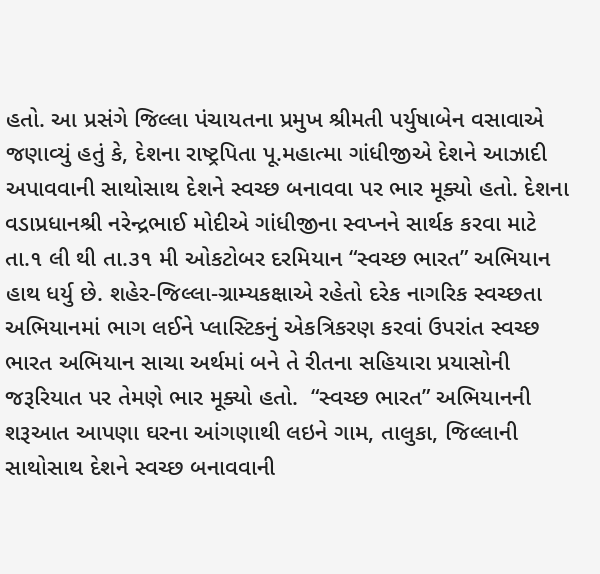હતો. આ પ્રસંગે જિલ્લા પંચાયતના પ્રમુખ શ્રીમતી પર્યુષાબેન વસાવાએ જણાવ્યું હતું કે, દેશના રાષ્ટ્રપિતા પૂ.મહાત્મા ગાંધીજીએ દેશને આઝાદી અપાવવાની સાથોસાથ દેશને સ્વચ્છ બનાવવા પર ભાર મૂક્યો હતો. દેશના વડાપ્રધાનશ્રી નરેન્દ્રભાઈ મોદીએ ગાંધીજીના સ્વપ્નને સાર્થક કરવા માટે તા.૧ લી થી તા.૩૧ મી ઓકટોબર દરમિયાન “સ્વચ્છ ભારત” અભિયાન હાથ ધર્યુ છે. શહેર-જિલ્લા-ગ્રામ્યકક્ષાએ રહેતો દરેક નાગરિક સ્વચ્છતા અભિયાનમાં ભાગ લઈને પ્લાસ્ટિકનું એકત્રિકરણ કરવાં ઉપરાંત સ્વચ્છ ભારત અભિયાન સાચા અર્થમાં બને તે રીતના સહિયારા પ્રયાસોની જરૂરિયાત પર તેમણે ભાર મૂક્યો હતો.  “સ્વચ્છ ભારત” અભિયાનની શરૂઆત આપણા ઘરના આંગણાથી લઇને ગામ, તાલુકા, જિલ્લાની સાથોસાથ દેશને સ્વચ્છ બનાવવાની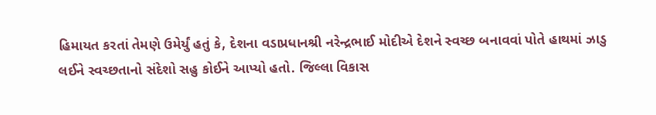હિમાયત કરતાં તેમણે ઉમેર્યું હતું કે, દેશના વડાપ્રધાનશ્રી નરેન્દ્રભાઈ મોદીએ દેશને સ્વચ્છ બનાવવાં પોતે હાથમાં ઝાડુ લઈને સ્વચ્છતાનો સંદેશો સહુ કોઈને આપ્યો હતો. જિલ્લા વિકાસ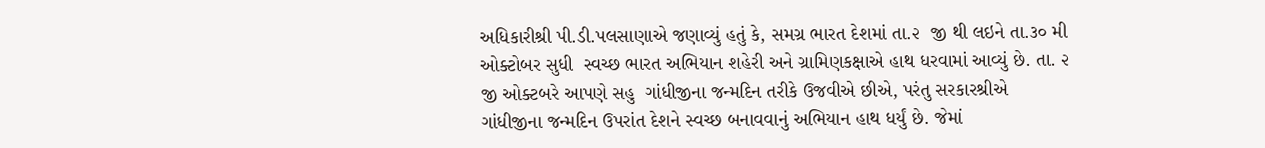અધિકારીશ્રી પી.ડી.પલસાણાએ જણાવ્યું હતું કે, સમગ્ર ભારત દેશમાં તા.૨  જી થી લઇને તા.૩૦ મી ઓક્ટોબર સુધી  સ્વચ્છ ભારત અભિયાન શહેરી અને ગ્રામિણકક્ષાએ હાથ ધરવામાં આવ્યું છે. તા. ૨ જી ઓક્ટબરે આપણે સહુ  ગાંધીજીના જન્મદિન તરીકે ઉજવીએ છીએ, પરંતુ સરકારશ્રીએ ગાંધીજીના જન્મદિન ઉપરાંત દેશને સ્વચ્છ બનાવવાનું અભિયાન હાથ ધર્યું છે. જેમાં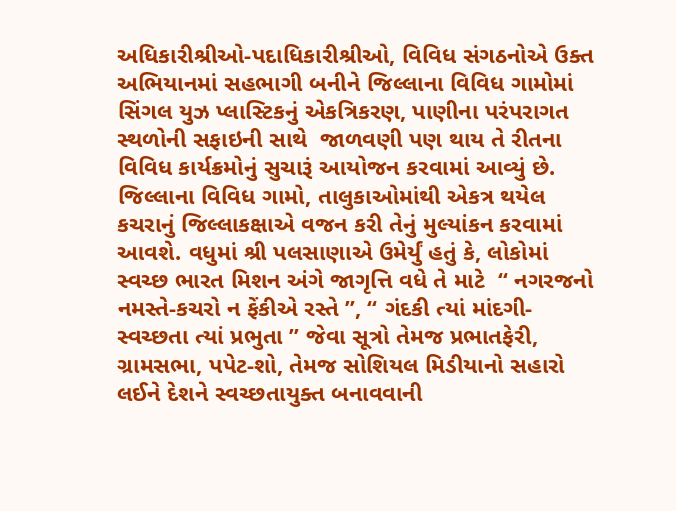અધિકારીશ્રીઓ-પદાધિકારીશ્રીઓ, વિવિધ સંગઠનોએ ઉક્ત અભિયાનમાં સહભાગી બનીને જિલ્લાના વિવિધ ગામોમાં સિંગલ યુઝ પ્લાસ્ટિકનું એકત્રિકરણ, પાણીના પરંપરાગત સ્થળોની સફાઇની સાથે  જાળવણી પણ થાય તે રીતના વિવિધ કાર્યક્રમોનું સુચારૂં આયોજન કરવામાં આવ્યું છે. જિલ્લાના વિવિધ ગામો, તાલુકાઓમાંથી એકત્ર થયેલ કચરાનું જિલ્લાકક્ષાએ વજન કરી તેનું મુલ્યાંકન કરવામાં આવશે. વધુમાં શ્રી પલસાણાએ ઉમેર્યું હતું કે, લોકોમાં સ્વચ્છ ભારત મિશન અંગે જાગૃત્તિ વધે તે માટે  “ નગરજનો નમસ્તે-કચરો ન ફેંકીએ રસ્તે ”, “ ગંદકી ત્યાં માંદગી-સ્વચ્છતા ત્યાં પ્રભુતા ” જેવા સૂત્રો તેમજ પ્રભાતફેરી, ગ્રામસભા, પપેટ-શો, તેમજ સોશિયલ મિડીયાનો સહારો લઈને દેશને સ્વચ્છતાયુક્ત બનાવવાની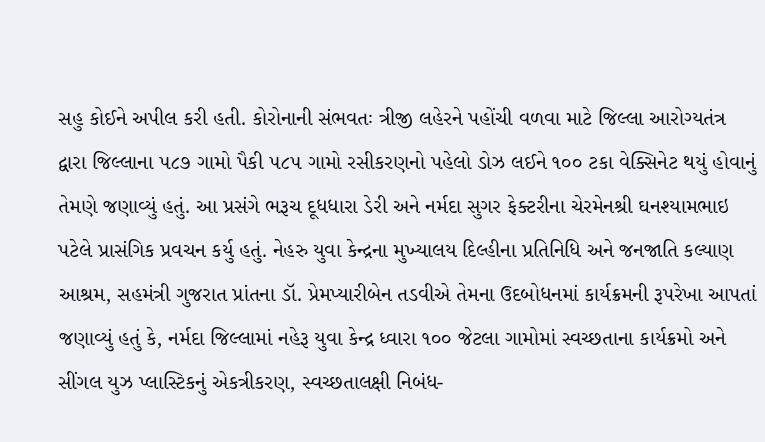સહુ કોઈને અપીલ કરી હતી. કોરોનાની સંભવતઃ ત્રીજી લહેરને પહોંચી વળવા માટે જિલ્લા આરોગ્યતંત્ર દ્વારા જિલ્લાના ૫૮૭ ગામો પૈકી ૫૮૫ ગામો રસીકરણનો પહેલો ડોઝ લઈને ૧૦૦ ટકા વેક્સિનેટ થયું હોવાનું તેમણે જણાવ્યું હતું. આ પ્રસંગે ભરૂચ દૂધધારા ડેરી અને નર્મદા સુગર ફેક્ટરીના ચેરમેનશ્રી ઘનશ્યામભાઇ પટેલે પ્રાસંગિક પ્રવચન કર્યુ હતું. નેહરુ યુવા કેન્દ્રના મુખ્યાલય દિલ્હીના પ્રતિનિધિ અને જનજાતિ કલ્યાણ આશ્રમ, સહમંત્રી ગુજરાત પ્રાંતના ડૉ. પ્રેમપ્યારીબેન તડવીએ તેમના ઉદબોધનમાં કાર્યક્રમની રૂપરેખા આપતાં જણાવ્યું હતું કે, નર્મદા જિલ્લામાં નહેરૂ યુવા કેન્દ્ર ધ્વારા ૧૦૦ જેટલા ગામોમાં સ્વચ્છતાના કાર્યક્રમો અને સીંગલ યુઝ પ્લાસ્ટિકનું એકત્રીકરણ, સ્વચ્છતાલક્ષી નિબંધ-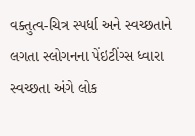વક્તુત્વ-ચિત્ર સ્પર્ધા અને સ્વચ્છતાને લગતા સ્લોગનના પેંઇટીંગ્સ ધ્વારા સ્વચ્છતા અંગે લોક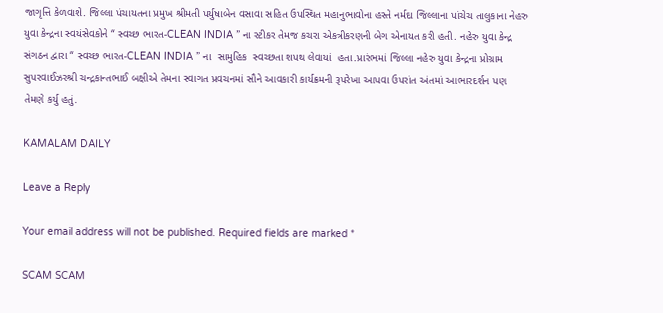જાગૃત્તિ કેળવાશે. જિલ્લા પંચાયતના પ્રમુખ શ્રીમતી પર્યુષાબેન વસાવા સહિત ઉપસ્થિત મહાનુભાવોના હસ્તે નર્મદા જિલ્લાના પાંચેચ તાલુકાના નેહરુ યુવા કેન્દ્રના સ્વયંસેવકોને “ સ્વચ્છ ભારત-CLEAN INDIA ” ના સ્ટીકર તેમજ કચરા એકત્રીકરણની બેગ એનાયત કરી હતી. નહેરુ યુવા કેન્દ્ર સંગઠન દ્વારા “ સ્વચ્છ ભારત-CLEAN INDIA ” ના  સામુહિક  સ્વચ્છતા શપથ લેવાયાં  હતા.પ્રારંભમાં જિલ્લા નહેરુ યુવા કેન્દ્રના પ્રોગ્રામ સુપરવાઈઝરશ્રી ચન્દ્રકાન્તભાઈ બક્ષીએ તેમના સ્વાગત પ્રવચનમાં સૌને આવકારી કાર્યક્રમની રૂપરેખા આપવા ઉપરાંત અંતમાં આભારદર્શન પણ તેમણે કર્યુ હતું.

KAMALAM DAILY

Leave a Reply

Your email address will not be published. Required fields are marked *

SCAM SCAM